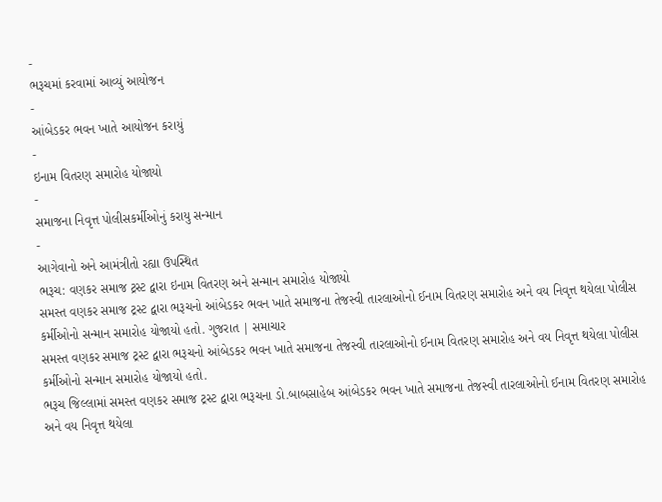-
ભરૂચમાં કરવામાં આવ્યું આયોજન
-
આંબેડકર ભવન ખાતે આયોજન કરાયું
-
ઇનામ વિતરણ સમારોહ યોજાયો
-
સમાજના નિવૃત્ત પોલીસકર્મીઓનું કરાયુ સન્માન
-
આગેવાનો અને આમંત્રીતો રહ્યા ઉપસ્થિત
ભરૂચ: વણકર સમાજ ટ્રસ્ટ દ્વારા ઇનામ વિતરણ અને સન્માન સમારોહ યોજાયો
સમસ્ત વણકર સમાજ ટ્રસ્ટ દ્વારા ભરૂચનો આંબેડકર ભવન ખાતે સમાજના તેજસ્વી તારલાઓનો ઈનામ વિતરણ સમારોહ અને વય નિવૃત્ત થયેલા પોલીસ કર્મીઓનો સન્માન સમારોહ યોજાયો હતો. ગુજરાત | સમાચાર
સમસ્ત વણકર સમાજ ટ્રસ્ટ દ્વારા ભરૂચનો આંબેડકર ભવન ખાતે સમાજના તેજસ્વી તારલાઓનો ઈનામ વિતરણ સમારોહ અને વય નિવૃત્ત થયેલા પોલીસ કર્મીઓનો સન્માન સમારોહ યોજાયો હતો.
ભરૂચ જિલ્લામાં સમસ્ત વણકર સમાજ ટ્રસ્ટ દ્વારા ભરૂચના ડો.બાબસાહેબ આંબેડકર ભવન ખાતે સમાજના તેજસ્વી તારલાઓનો ઈનામ વિતરણ સમારોહ અને વય નિવૃત્ત થયેલા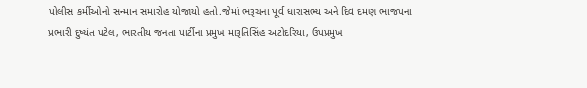પોલીસ કર્મીઓનો સન્માન સમારોહ યોજાયો હતો.જેમાં ભરૂચના પૂર્વ ધારાસભ્ય અને દિવ દમણ ભાજપના પ્રભારી દુષ્યંત પટેલ, ભારતીય જનતા પાર્ટીના પ્રમુખ મારૂતિસિંહ અટોદરિયા, ઉપપ્રમુખ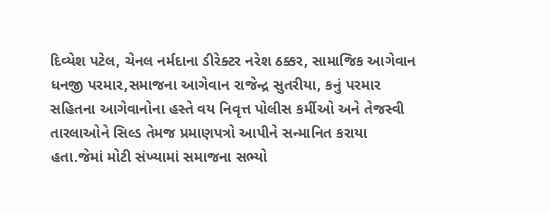દિવ્યેશ પટેલ, ચેનલ નર્મદાના ડીરેક્ટર નરેશ ઠક્કર, સામાજિક આગેવાન ધનજી પરમાર,સમાજના આગેવાન રાજેન્દ્ર સુતરીયા, કનું પરમાર સહિતના આગેવાનોના હસ્તે વય નિવૃત્ત પોલીસ કર્મીઓ અને તેજસ્વી તારલાઓને સિલ્ડ તેમજ પ્રમાણપત્રો આપીને સન્માનિત કરાયા હતા.જેમાં મોટી સંખ્યામાં સમાજના સભ્યો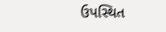ઉપસ્થિત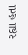રહ્યા હતા